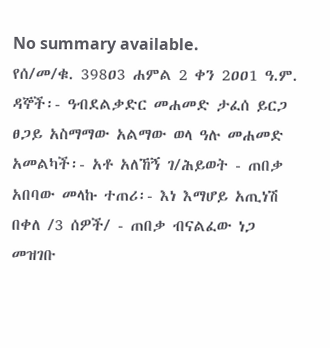No summary available.
የሰ/መ/ቁ. 398ዐ3 ሐምል 2 ቀን 2ዐዐ1 ዓ.ም.
ዳኞች፡- ዓብደልቃድር መሐመድ ታፈሰ ይርጋ ፀጋይ አስማማው አልማው ወላ ዓሉ መሐመድ አመልካች፡- አቶ አለኸኝ ገ/ሕይወት - ጠበቃ አበባው መላኩ ተጠሪ፡- እነ እማሆይ አጢነሽ በቀለ /3 ሰዎች/ - ጠበቃ ብናልፈው ነጋ መዝገቡ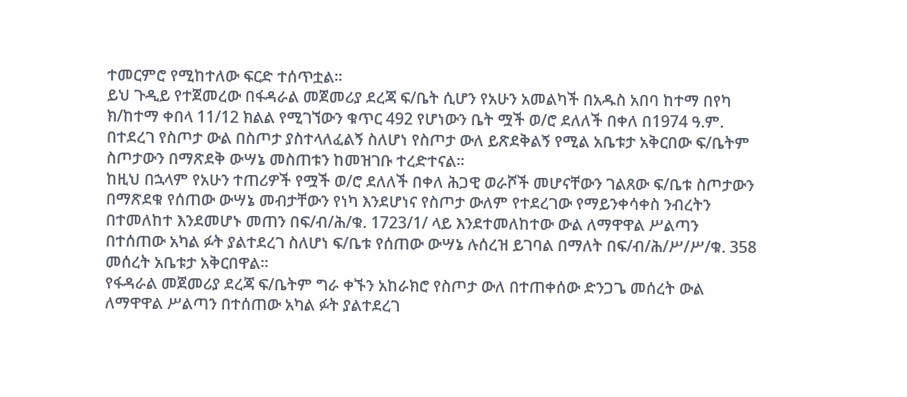ተመርምሮ የሚከተለው ፍርድ ተሰጥቷል።
ይህ ጉዲይ የተጀመረው በፋዳራል መጀመሪያ ደረጃ ፍ/ቤት ሲሆን የአሁን አመልካች በአዱስ አበባ ከተማ በየካ ክ/ከተማ ቀበላ 11/12 ክልል የሚገኘውን ቁጥር 492 የሆነውን ቤት ሟች ወ/ሮ ደለለች በቀለ በ1974 ዓ.ም. በተደረገ የስጦታ ውል በስጦታ ያስተላለፈልኝ ስለሆነ የስጦታ ውለ ይጽደቅልኝ የሚል አቤቱታ አቅርበው ፍ/ቤትም ስጦታውን በማጽደቅ ውሣኔ መስጠቱን ከመዝገቡ ተረድተናል።
ከዚህ በኋላም የአሁን ተጠሪዎች የሟች ወ/ሮ ደለለች በቀለ ሕጋዊ ወራሾች መሆናቸውን ገልጸው ፍ/ቤቱ ስጦታውን በማጽደቁ የሰጠው ውሣኔ መብታቸውን የነካ እንደሆነና የስጦታ ውለም የተደረገው የማይንቀሳቀስ ንብረትን በተመለከተ እንደመሆኑ መጠን በፍ/ብ/ሕ/ቁ. 1723/1/ ላይ እንደተመለከተው ውል ለማዋዋል ሥልጣን በተሰጠው አካል ፉት ያልተደረገ ስለሆነ ፍ/ቤቱ የሰጠው ውሣኔ ሉሰረዝ ይገባል በማለት በፍ/ብ/ሕ/ሥ/ሥ/ቁ. 358 መሰረት አቤቱታ አቅርበዋል።
የፋዳራል መጀመሪያ ደረጃ ፍ/ቤትም ግራ ቀኙን አከራክሮ የስጦታ ውለ በተጠቀሰው ድንጋጌ መሰረት ውል ለማዋዋል ሥልጣን በተሰጠው አካል ፉት ያልተደረገ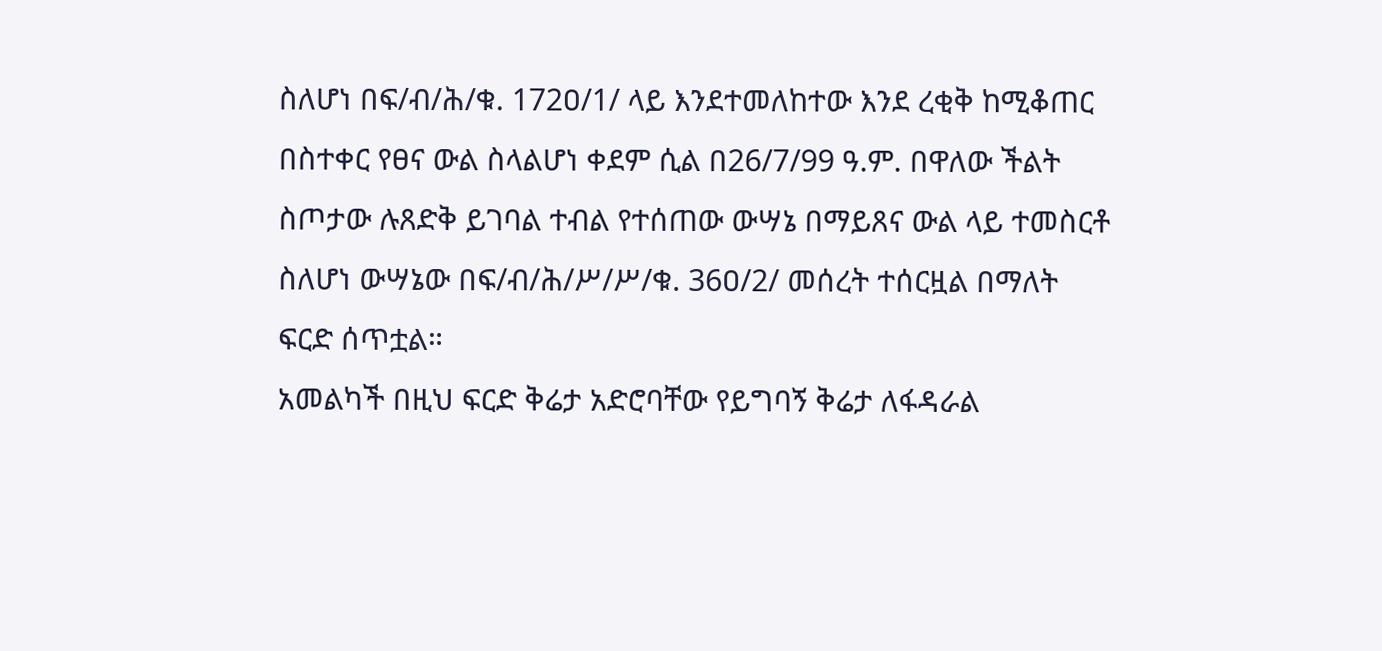ስለሆነ በፍ/ብ/ሕ/ቁ. 172ዐ/1/ ላይ እንደተመለከተው እንደ ረቂቅ ከሚቆጠር በስተቀር የፀና ውል ስላልሆነ ቀደም ሲል በ26/7/99 ዓ.ም. በዋለው ችልት ስጦታው ሉጸድቅ ይገባል ተብል የተሰጠው ውሣኔ በማይጸና ውል ላይ ተመስርቶ ስለሆነ ውሣኔው በፍ/ብ/ሕ/ሥ/ሥ/ቁ. 36ዐ/2/ መሰረት ተሰርዟል በማለት ፍርድ ሰጥቷል።
አመልካች በዚህ ፍርድ ቅሬታ አድሮባቸው የይግባኝ ቅሬታ ለፋዳራል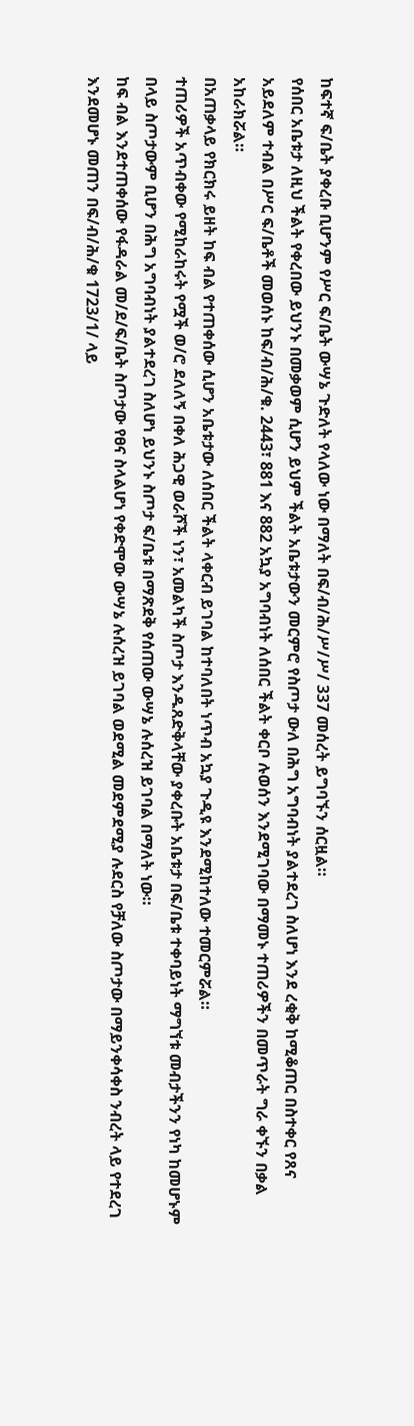ከፍተኛ ፍ/ቤት ያቀረቡ ቢሆንም የሥር ፍ/ቤት ውሣኔ ጉድለት የላለው ነው በማለት በፍ/ብ/ሕ/ሥ/ሥ/ 337 መሰረት ይግባኙን ሰርዟል።
የሰበር አቤቱታ ለዚህ ችልት የቀረበው ይህንኑ በመቃወም ሲሆን ይህም ችልት አቤቱታውን መርምሮ የስጦታ ውለ በሕግ አግባብነት ያልተደረገ ስለሆነ እንደ ረቂቅ ከሚቆጠር በስተቀር የጸና አይደለም ተብል በሥር ፍ/ቤቶች መወሰኑ ከፍ/ብ/ሕ/ቁ. 2443፣ 881 እና 882 አኳያ አግባብነት ለሰበር ችልት ቀርቦ ሉወሰን እንደሚገባው በማመኑ ተጠሪዎችን በመጥራት ግራ ቀኙን በቃል አከራክሯል።
በአጠቃላይ የክርክሩ ይዘት ከፍ ብል የተጠቀሰው ሲሆን አቤቱታው ለሰበር ችልት ላቀርብ ይገባል ከተባለበት ነጥብ አኳያ ጉዲዩ እንደሚከተለው ተመርምሯል።
ተጠሪዎች አጥብቀው የሚከራከሩት የሟች ወ/ሮ ደለለኝ በቀለ ሕጋዊ ወራሾች ነን፣ አመልካች ስጦታ እንዱጸድቅላቸው ያቀረቡት አቤቱታ በፍ/ቤቱ ተቀባይነት ማግኘቱ መብታችንን የነካ ከመሆኑም በላይ ስጦታውም ቢሆን በሕግ አግባብነት ያልተደረገ ስለሆነ ይህንኑ ስጦታ ፍ/ቤቱ በማጽደቅ የሰጠው ውሣኔ ሉሰረዝ ይገባል በማለት ነው።
ከፍ ብል እንደተጠቀሰው የፋዳራል መ/ደ/ፍ/ቤት ስጦታው የፀና ስላልሆነ የቀድሞው ውሣኔ ሉሰረዝ ይገባል ወደሚል መደምደሚያ ሉደርስ የቻለው ስጦታው በማይንቀሳቀስ ንብረት ላይ የተደረገ እንደመሆኑ መጠን በፍ/ብ/ሕ/ቁ 1723/1/ ላይ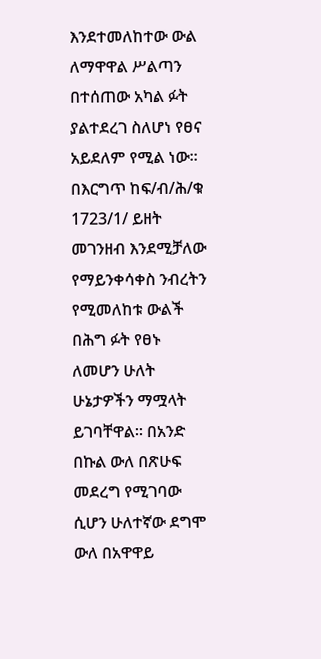እንደተመለከተው ውል ለማዋዋል ሥልጣን በተሰጠው አካል ፉት ያልተደረገ ስለሆነ የፀና አይደለም የሚል ነው።
በእርግጥ ከፍ/ብ/ሕ/ቁ 1723/1/ ይዘት መገንዘብ እንደሚቻለው የማይንቀሳቀስ ንብረትን የሚመለከቱ ውልች በሕግ ፉት የፀኑ ለመሆን ሁለት ሁኔታዎችን ማሟላት ይገባቸዋል። በአንድ በኩል ውለ በጽሁፍ መደረግ የሚገባው ሲሆን ሁለተኛው ደግሞ ውለ በአዋዋይ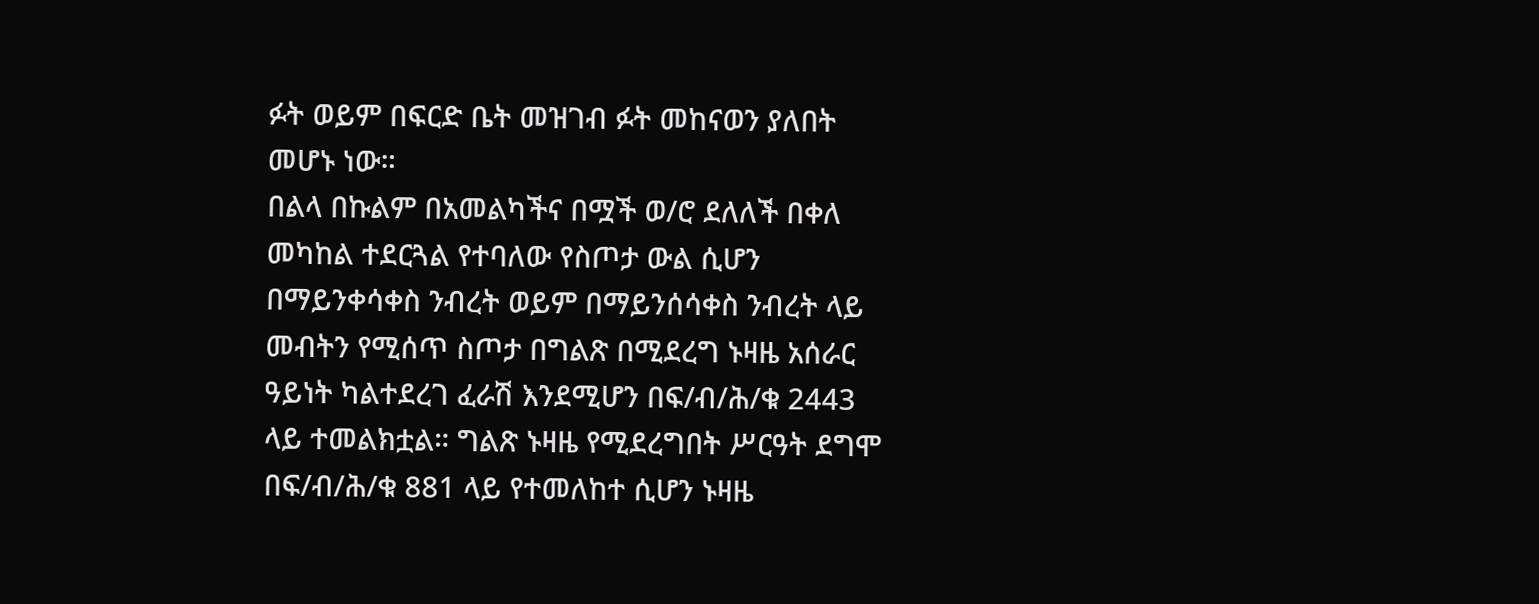ፉት ወይም በፍርድ ቤት መዝገብ ፉት መከናወን ያለበት መሆኑ ነው።
በልላ በኩልም በአመልካችና በሟች ወ/ሮ ደለለች በቀለ መካከል ተደርጓል የተባለው የስጦታ ውል ሲሆን በማይንቀሳቀስ ንብረት ወይም በማይንሰሳቀስ ንብረት ላይ መብትን የሚሰጥ ስጦታ በግልጽ በሚደረግ ኑዛዜ አሰራር ዓይነት ካልተደረገ ፈራሽ እንደሚሆን በፍ/ብ/ሕ/ቁ 2443 ላይ ተመልክቷል። ግልጽ ኑዛዜ የሚደረግበት ሥርዓት ደግሞ በፍ/ብ/ሕ/ቁ 881 ላይ የተመለከተ ሲሆን ኑዛዜ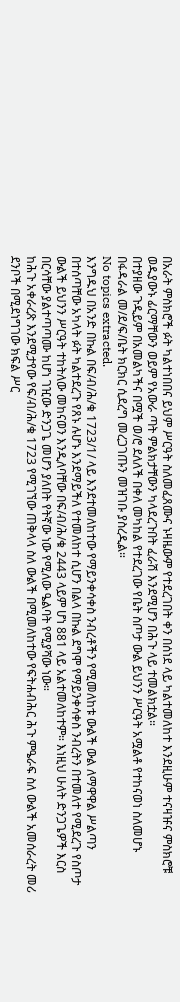በአራት ምስክሮች ፉት ካልተነበበና ይህም ሥርዓት ስለመፈጸሙና ኑዛዜውም የተደረገበት ቀን በሰነደ ላይ ካልተመለከተ እንደዚሁም ተናዛዡና ምስክሮቹ ወዱያውኑ ፊርማቸውን ወይም የአውራ ጣት ምልክታቸውን ካላደረጉበት ፈራሽ እንደሚሆን በሕጉ ላይ ተመልክቷል።
በተያዘው ጉዲይም በአመልካችና በሟች ወ/ሮ ደለለች በቀለ መካከል የተደረገው የቤት ስጦታ ውል ይህንን ሥርዓት አሟልቶ የተከናወነ ስለመሆኑ በፋዳራል መ/ደ/ፍ/ቤት ክርክር ሲደረግ መረጋገጡን መዝገቡ ያስረዲል።
No topics extracted.
እንግዱህ በአንድ በኩል በፍ/ብ/ሕ/ቁ 1723/1/ ላይ እንደተመለከተው የማይንቀሳቀስ ንብረቶችን የሚመለከቱ ውልች ውል ለማዋዋል ሥልጣን በተሰጣቸው አካላት ፉት ካልተደረጉ የጸኑ ሉሆኑ እንደማይችለ የተመለከተ ሲሆን በልላ በኩል ደግሞ የማይንቀሳቀስ ንብረትን በተመለተ የሚደረጉ የስጦታ ውልች ይህንን ሥርዓት ተከትለው መከናወን እንዲለባቸው በፍ/ብ/ሕ/ቁ 2443 ላይም ሆነ 881 ላይ አልተመለከተም። እነዚህ ሁለት ድንጋጌዎች እርስ በርሳቸው ያልተጣጣሙ ከሆነ ገዢው ድንጋጌ መሆን ያለበት የትኛው ነው የሚለው ዔልባት የሚያሻው ነው።
ከሕጉ አቀራረጽ እንደሚታየው የፍ/ብ/ሕ/ቁ 1723 የሚገኘው ጠቅላላ ስለ ውልች በሚመለከተው የፍትሐብሕር ሕጉ ምዔራፍ ስለ ውልች አመሰራረት መሪ ደንቦች በሚደነግገው ክፍል ሥር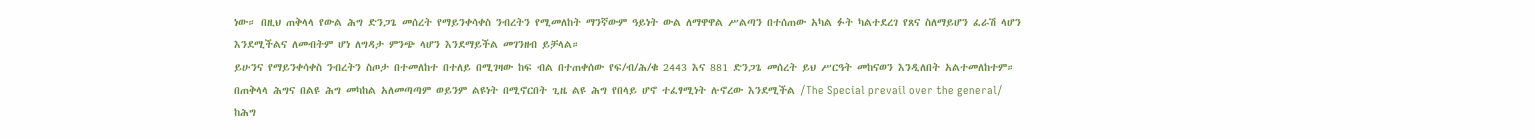ነው። በዚህ ጠቅላላ የውል ሕግ ድንጋጌ መሰረት የማይንቀሳቀስ ንብረትን የሚመለከት ማንኛውም ዓይነት ውል ለማዋዋል ሥልጣን በተሰጠው አካል ፉት ካልተደረገ የጸና ስለማይሆን ፈራሽ ላሆን እንደሚችልና ለመብትም ሆነ ለግዳታ ምንጭ ላሆን እንደማይችል መገንዘብ ይቻላል።
ይሁንና የማይንቀሳቀስ ንብረትን ስጦታ በተመለከተ በተለይ በሚገዛው ከፍ ብል በተጠቀሰው የፍ/ብ/ሕ/ቁ 2443 እና 881 ድንጋጌ መሰረት ይህ ሥርዓት መከናወን እንዲለበት አልተመለከተም። በጠቅላላ ሕግና በልዩ ሕግ መካከል አለመጣጣም ወይንም ልዩነት በሚኖርበት ጊዜ ልዩ ሕግ የበላይ ሆኖ ተፈፃሚነት ሉኖረው እንደሚችል /The Special prevail over the general/ ከሕግ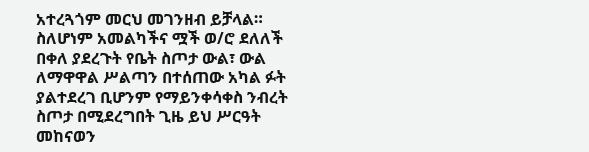አተረጓጎም መርህ መገንዘብ ይቻላል።
ስለሆነም አመልካችና ሟች ወ/ሮ ደለለች በቀለ ያደረጉት የቤት ስጦታ ውል፣ ውል ለማዋዋል ሥልጣን በተሰጠው አካል ፉት ያልተደረገ ቢሆንም የማይንቀሳቀስ ንብረት ስጦታ በሚደረግበት ጊዜ ይህ ሥርዓት መከናወን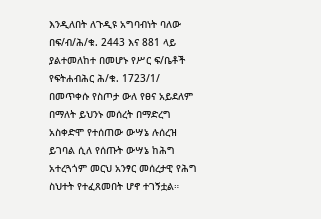እንዲለበት ለጉዲዩ አግባብነት ባለው በፍ/ብ/ሕ/ቁ. 2443 እና 881 ላይ ያልተመለከተ በመሆኑ የሥር ፍ/ቤቶች የፍትሐብሕር ሕ/ቁ. 1723/1/ በመጥቀሱ የስጦታ ውለ የፀና አይደለም በማለት ይህንኑ መሰረት በማድረግ አስቀድሞ የተሰጠው ውሣኔ ሉሰረዝ ይገባል ሲለ የሰጡት ውሣኔ ከሕግ አተረጓጎም መርህ አንፃር መሰረታዊ የሕግ ስህተት የተፈጸመበት ሆኖ ተገኝቷል።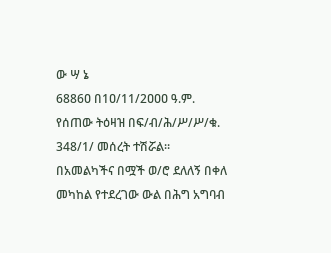ው ሣ ኔ
6886ዐ በ1ዐ/11/2ዐዐዐ ዓ.ም. የሰጠው ትዕዛዝ በፍ/ብ/ሕ/ሥ/ሥ/ቁ. 348/1/ መሰረት ተሽሯል።
በአመልካችና በሟች ወ/ሮ ደለለኝ በቀለ መካከል የተደረገው ውል በሕግ አግባብ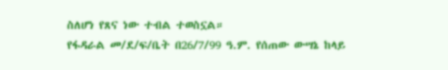ስለሆነ የጸና ነው ተብል ተወስኗል።
የፋዳራል መ/ደ/ፍ/ቤት በ26/7/99 ዓ.ም. የሰጠው ውሣኔ ከላይ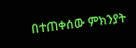በተጠቀሰው ምክንያት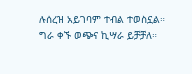ሉሰረዝ አይገባም ተብል ተወስኗል።
ግራ ቀኙ ወጭና ኪሣራ ይቻቻለ።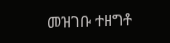መዝገቡ ተዘግቶ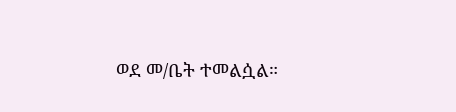ወደ መ/ቤት ተመልሷል።